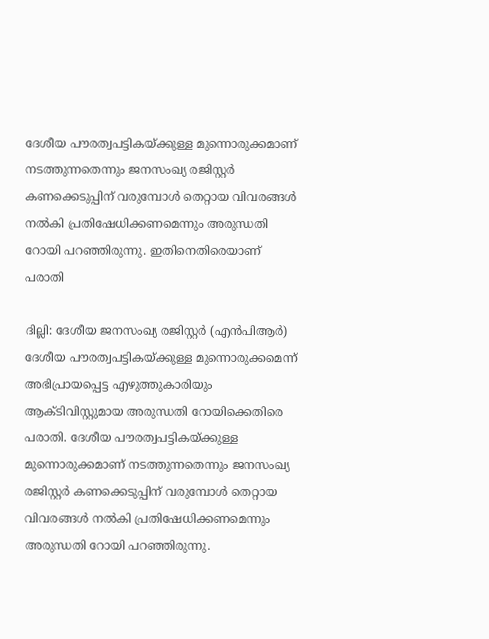ദേശീയ പൗരത്വപട്ടികയ്ക്കുള്ള മുന്നൊരുക്കമാണ് നടത്തുന്നതെന്നും ജനസംഖ്യ രജിസ്റ്റര്‍ കണക്കെടുപ്പിന് വരുമ്പോള്‍ തെറ്റായ വിവരങ്ങള്‍ നല്‍കി പ്രതിഷേധിക്കണമെന്നും അരുന്ധതി റോയി പറഞ്ഞിരുന്നു. ഇതിനെതിരെയാണ് പരാതി

ദില്ലി: ദേശീയ ജനസംഖ്യ രജിസ്റ്റര്‍ ‍(എന്‍പിആര്‍) ദേശീയ പൗരത്വപട്ടികയ്ക്കുള്ള മുന്നൊരുക്കമെന്ന് അഭിപ്രായപ്പെട്ട എഴുത്തുകാരിയും ആക്ടിവിസ്റ്റുമായ അരുന്ധതി റോയിക്കെതിരെ പരാതി. ദേശീയ പൗരത്വപട്ടികയ്ക്കുള്ള മുന്നൊരുക്കമാണ് നടത്തുന്നതെന്നും ജനസംഖ്യ രജിസ്റ്റര്‍ കണക്കെടുപ്പിന് വരുമ്പോള്‍ തെറ്റായ വിവരങ്ങള്‍ നല്‍കി പ്രതിഷേധിക്കണമെന്നും അരുന്ധതി റോയി പറഞ്ഞിരുന്നു.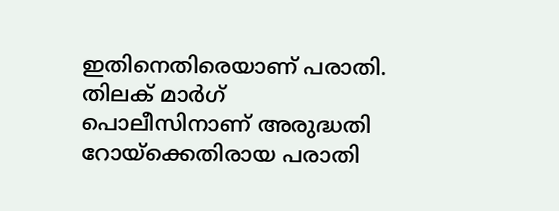ഇതിനെതിരെയാണ് പരാതി. തിലക് മാർഗ് പൊലീസിനാണ് അരുദ്ധതി റോയ്ക്കെതിരായ പരാതി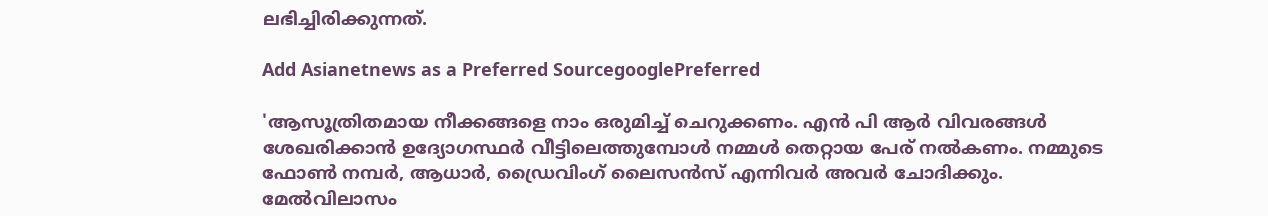ലഭിച്ചിരിക്കുന്നത്.

Add Asianetnews as a Preferred SourcegooglePreferred

'ആസൂത്രിതമായ നീക്കങ്ങളെ നാം ഒരുമിച്ച് ചെറുക്കണം. എന്‍ പി ആര്‍ വിവരങ്ങള്‍ ശേഖരിക്കാന്‍ ഉദ്യോഗസ്ഥര്‍ വീട്ടിലെത്തുമ്പോള്‍ നമ്മള്‍ തെറ്റായ പേര് നല്‍കണം. നമ്മുടെ ഫോണ്‍ നമ്പര്‍, ആധാര്‍, ഡ്രൈവിംഗ് ലൈസന്‍സ് എന്നിവര്‍ അവര്‍ ചോദിക്കും. മേല്‍വിലാസം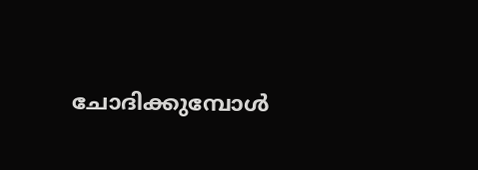ചോദിക്കുമ്പോള്‍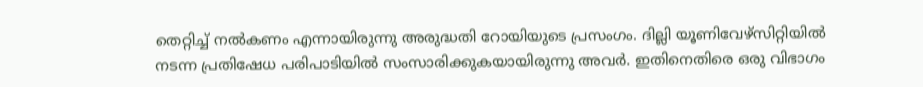തെറ്റിച്ച് നല്‍കണം എന്നായിരുന്നു അരുദ്ധതി റോയിയുടെ പ്രസംഗം. ദില്ലി യൂണിവേഴ്സിറ്റിയില്‍ നടന്ന പ്രതിഷേധ പരിപാടിയില്‍ സംസാരിക്കുകയായിരുന്നു അവര്‍. ഇതിനെതിരെ ഒരു വിഭാഗം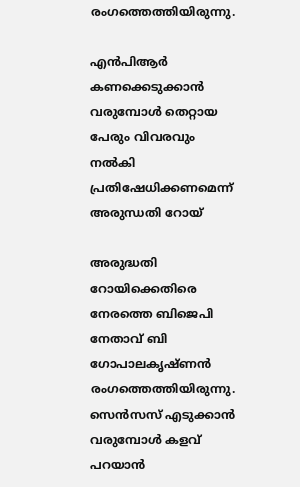രംഗത്തെത്തിയിരുന്നു.

എന്‍പിആര്‍ കണക്കെടുക്കാന്‍ വരുമ്പോള്‍ തെറ്റായ പേരും വിവരവും നല്‍കി പ്രതിഷേധിക്കണമെന്ന് അരുന്ധതി റോയ്

അരുദ്ധതി റോയിക്കെതിരെ നേരത്തെ ബിജെപി നേതാവ് ബി ഗോപാലകൃഷ്ണന്‍ രംഗത്തെത്തിയിരുന്നു. സെൻസസ് എടുക്കാൻ വരുമ്പോൾ കളവ് പറയാൻ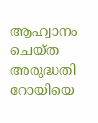ആഹ്വാനം ചെയ്ത അരുദ്ധതി റോയിയെ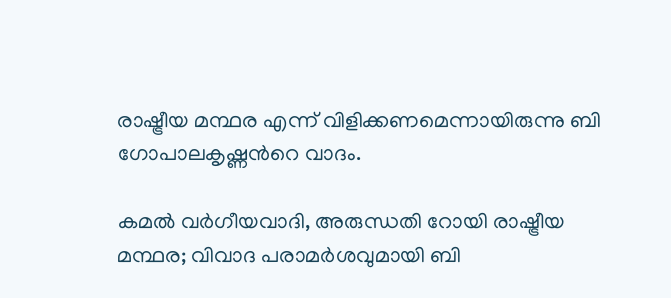രാഷ്ട്രീയ മന്ഥര എന്ന് വിളിക്കണമെന്നായിരുന്നു ബി ഗോപാലകൃഷ്ണന്‍റെ വാദം.

കമൽ വര്‍ഗീയവാദി, അരുന്ധതി റോയി രാഷ്ട്രീയ മന്ഥര; വിവാദ പരാമര്‍ശവുമായി ബി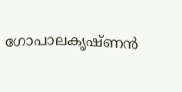ഗോപാലകൃഷ്ണൻ